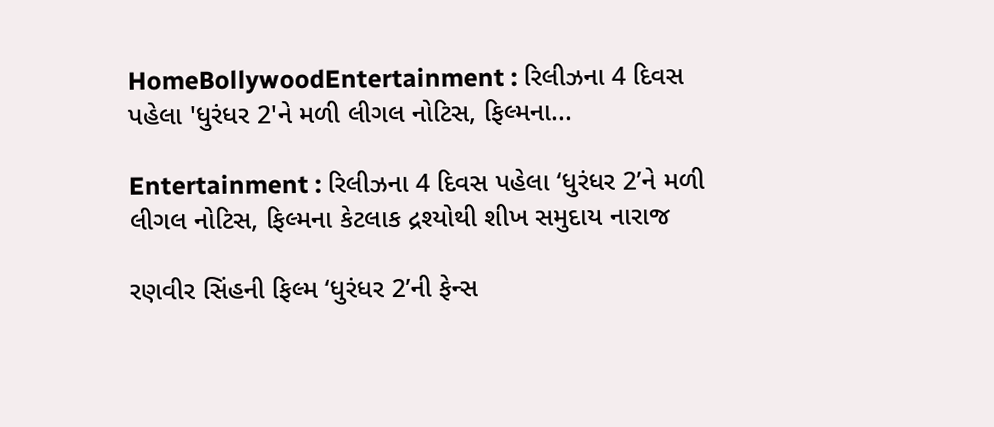HomeBollywoodEntertainment : રિલીઝના 4 દિવસ પહેલા 'ધુરંધર 2'ને મળી લીગલ નોટિસ, ફિલ્મના...

Entertainment : રિલીઝના 4 દિવસ પહેલા ‘ધુરંધર 2’ને મળી લીગલ નોટિસ, ફિલ્મના કેટલાક દ્રશ્યોથી શીખ સમુદાય નારાજ

રણવીર સિંહની ફિલ્મ ‘ધુરંધર 2’ની ફેન્સ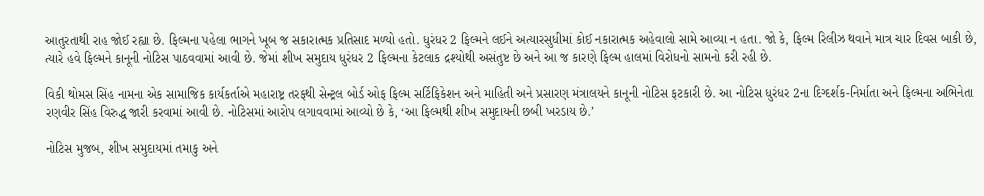આતુરતાથી રાહ જોઈ રહ્યા છે. ફિલ્મના પહેલા ભાગને ખૂબ જ સકારાત્મક પ્રતિસાદ મળ્યો હતો. ધુરંધર 2 ફિલ્મને લઈને અત્યારસુધીમાં કોઈ નકારાત્મક અહેવાલો સામે આવ્યા ન હતા. જો કે, ફિલ્મ રિલીઝ થવાને માત્ર ચાર દિવસ બાકી છે, ત્યારે હવે ફિલ્મને કાનૂની નોટિસ પાઠવવામાં આવી છે. જેમાં શીખ સમુદાય ધુરંધર 2 ફિલ્મના કેટલાક દ્રશ્યોથી અસંતુષ્ટ છે અને આ જ કારણે ફિલ્મ હાલમાં વિરોધનો સામનો કરી રહી છે.

વિકી થોમસ સિંહ નામના એક સામાજિક કાર્યકર્તાએ મહારાષ્ટ્ર તરફથી સેન્ટ્રલ બોર્ડ ઓફ ફિલ્મ સર્ટિફિકેશન અને માહિતી અને પ્રસારણ મંત્રાલયને કાનૂની નોટિસ ફટકારી છે. આ નોટિસ ધુરંધર 2ના દિગ્દર્શક-નિર્માતા અને ફિલ્મના અભિનેતા રણવીર સિંહ વિરુદ્ધ જારી કરવામાં આવી છે. નોટિસમાં આરોપ લગાવવામાં આવ્યો છે કે, ‘આ ફિલ્મથી શીખ સમુદાયની છબી ખરડાય છે.’

નોટિસ મુજબ, શીખ સમુદાયમાં તમાકુ અને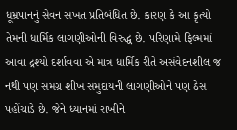ધૂમ્રપાનનું સેવન સખત પ્રતિબંધિત છે. કારણ કે આ કૃત્યો તેમની ધાર્મિક લાગણીઓની વિરુદ્ધ છે. પરિણામે ફિલ્મમાં આવા દ્રશ્યો દર્શાવવા એ માત્ર ધાર્મિક રીતે અસંવેદનશીલ જ નથી પણ સમગ્ર શીખ સમુદાયની લાગણીઓને પણ ઠેસ પહોંચાડે છે. જેને ધ્યાનમાં રાખીને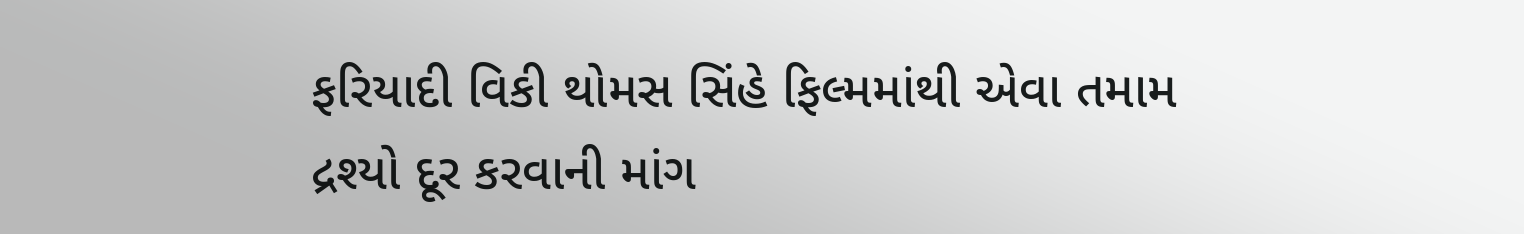ફરિયાદી વિકી થોમસ સિંહે ફિલ્મમાંથી એવા તમામ દ્રશ્યો દૂર કરવાની માંગ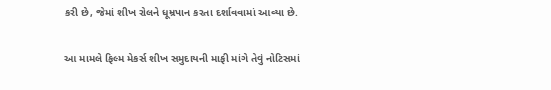કરી છે, જેમાં શીખ રોલને ધૂમ્રપાન કરતા દર્શાવવામાં આવ્યા છે.

આ મામલે ફિલ્મ મેકર્સ શીખ સમુદાયની માફી માંગે તેવું નોટિસમાં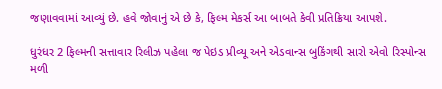જણાવવામાં આવ્યું છે. હવે જોવાનું એ છે કે, ફિલ્મ મેકર્સ આ બાબતે કેવી પ્રતિક્રિયા આપશે.

ધુરંધર 2 ફિલ્મની સત્તાવાર રિલીઝ પહેલા જ પેઇડ પ્રીવ્યૂ અને એડવાન્સ બુકિંગથી સારો એવો રિસ્પોન્સ મળી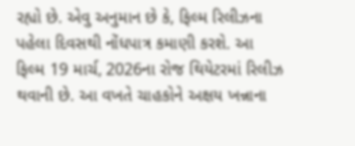રહ્યો છે. એવુ અનુમાન છે કે, ફિલ્મ રિલીઝના પહેલા દિવસથી નોંધપાત્ર કમાણી કરશે. આ ફિલ્મ 19 માર્ચ, 2026ના રોજ થિયેટરમાં રિલીઝ થવાની છે. આ વખતે ચાહકોને અક્ષય ખન્નાના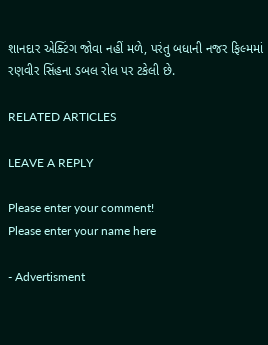શાનદાર એક્ટિંગ જોવા નહીં મળે, પરંતુ બધાની નજર ફિલ્મમાં રણવીર સિંહના ડબલ રોલ પર ટકેલી છે.

RELATED ARTICLES

LEAVE A REPLY

Please enter your comment!
Please enter your name here

- Advertisment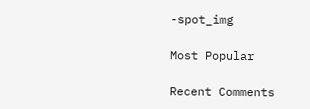-spot_img

Most Popular

Recent Comments